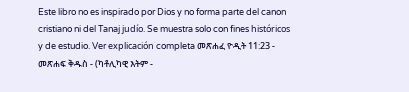Este libro no es inspirado por Dios y no forma parte del canon cristiano ni del Tanaj judío. Se muestra solo con fines históricos y de estudio. Ver explicación completa መጽሐፈ ዮዲት 11:23 - መጽሐፍ ቅዱስ - (ካቶሊካዊ እትም -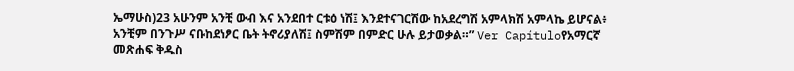ኤማሁስ)23 አሁንም አንቺ ውብ እና አንደበተ ርቱዕ ነሽ፤ እንደተናገርሽው ከአደረግሽ አምላክሽ አምላኬ ይሆናል፥ አንቺም በንጉሥ ናቡከደነፆር ቤት ትኖሪያለሽ፤ ስምሽም በምድር ሁሉ ይታወቃል።” Ver Capítuloየአማርኛ መጽሐፍ ቅዱስ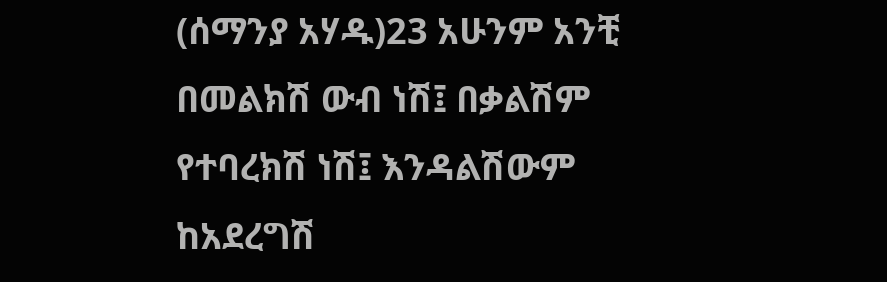(ሰማንያ አሃዱ)23 አሁንም አንቺ በመልክሽ ውብ ነሽ፤ በቃልሽም የተባረክሽ ነሽ፤ እንዳልሽውም ከአደረግሽ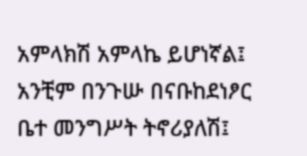አምላክሽ አምላኬ ይሆነኛል፤ አንቺም በንጉሡ በናቡከደነፆር ቤተ መንግሥት ትኖሪያለሽ፤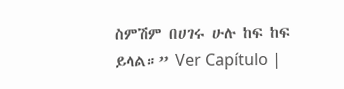ስምሽም በሀገሩ ሁሉ ከፍ ከፍ ይላል።” Ver Capítulo |